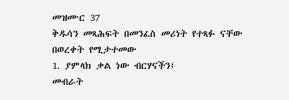መዝሙር 37
ቅዱሳን መጻሕፍት በመንፈስ መሪነት የተጻፉ ናቸው
በወረቀት የሚታተመው
1. ያምላክ ቃል ነው ብርሃናችን፤
መብራት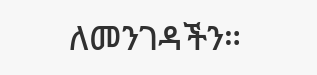ለመንገዳችን።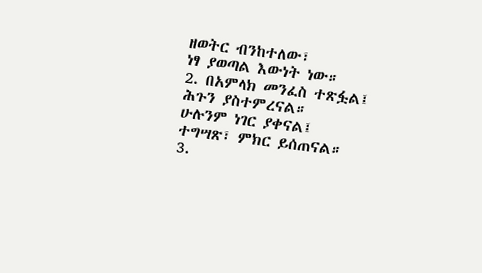ዘወትር ብንከተለው፣
ነፃ ያወጣል እውነት ነው።
2. በአምላክ መንፈስ ተጽፏል፤
ሕጉን ያስተምረናል።
ሁሉንም ነገር ያቀናል፤
ተግሣጽ፣ ምክር ይሰጠናል።
3.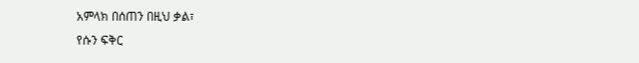አምላክ በሰጠን በዚህ ቃል፣
የሱን ፍቅር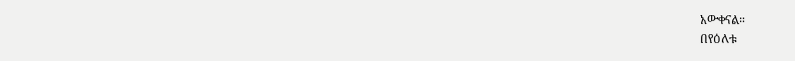አውቀናል።
በየዕለቱ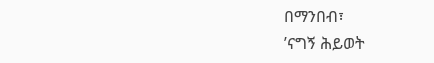በማንበብ፣
’ናግኝ ሕይወት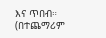እና ጥበብ።
(በተጨማሪም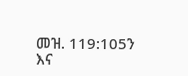መዝ. 119:105ን እና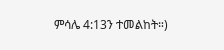ምሳሌ 4:13ን ተመልከት።)